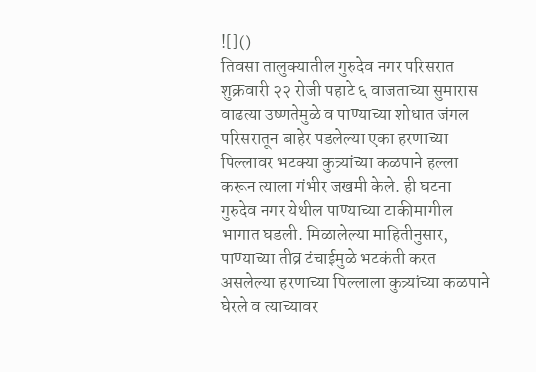![]()
तिवसा तालुक्यातील गुरुदेव नगर परिसरात शुक्रवारी २२ रोजी पहाटे ६ वाजताच्या सुमारास वाढत्या उष्णतेमुळे व पाण्याच्या शोधात जंगल परिसरातून बाहेर पडलेल्या एका हरणाच्या पिल्लावर भटक्या कुत्र्यांच्या कळपाने हल्ला करून त्याला गंभीर जखमी केले. ही घटना गुरुदेव नगर येथील पाण्याच्या टाकीमागील भागात घडली. मिळालेल्या माहितीनुसार, पाण्याच्या तीव्र टंचाईमुळे भटकंती करत असलेल्या हरणाच्या पिल्लाला कुत्र्यांच्या कळपाने घेरले व त्याच्यावर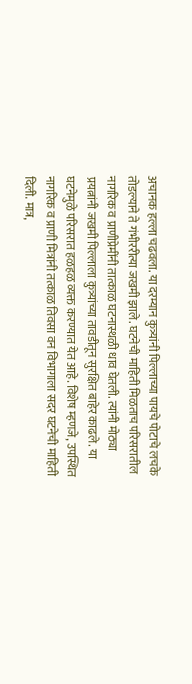अचानक हल्ला चढवला. या दरम्यान कुत्र्यांनी पिल्लाच्या पायचे पोटाचे लचके तोडल्याने ते गंभीररीत्या जखमी झाले. घटनेची माहिती मिळताच परिसरातील नागरिक व प्राणीप्रेमींनी तात्काळ घटनास्थळी धाव घेतली. त्यांनी मोठ्या प्रयत्नांनी जखमी पिल्लाला कुत्र्यांच्या तावडीतून सुरक्षित बाहेर काढले. या घटनेमुळे परिसरात हळहळ व्यक्त करण्यात येत आहे. विशेष म्हणजे, उपस्थित नागरिक व प्राणी मित्रांनी तत्काळ तिवसा वन विभागाला सदर घटनेची माहिती दिली. मात्र,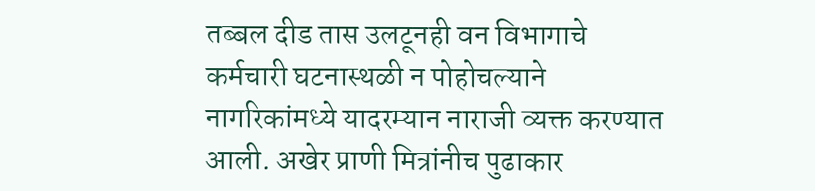तब्बल दीड तास उलटूनही वन विभागाचे कर्मचारी घटनास्थळी न पोहोचल्याने नागरिकांमध्ये यादरम्यान नाराजी व्यक्त करण्यात आली. अखेर प्राणी मित्रांनीच पुढाकार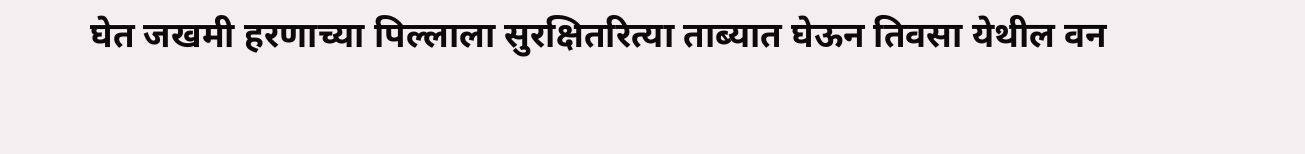घेत जखमी हरणाच्या पिल्लाला सुरक्षितरित्या ताब्यात घेऊन तिवसा येथील वन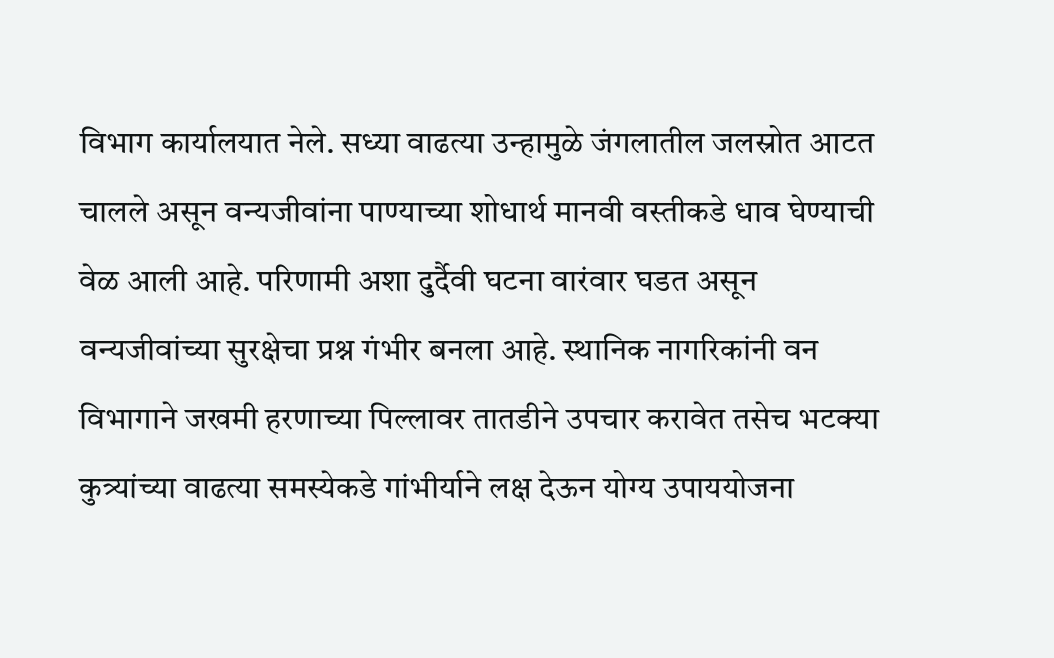विभाग कार्यालयात नेले. सध्या वाढत्या उन्हामुळे जंगलातील जलस्रोत आटत चालले असून वन्यजीवांना पाण्याच्या शोधार्थ मानवी वस्तीकडे धाव घेण्याची वेळ आली आहे. परिणामी अशा दुर्दैवी घटना वारंवार घडत असून वन्यजीवांच्या सुरक्षेचा प्रश्न गंभीर बनला आहे. स्थानिक नागरिकांनी वन विभागाने जखमी हरणाच्या पिल्लावर तातडीने उपचार करावेत तसेच भटक्या कुत्र्यांच्या वाढत्या समस्येकडे गांभीर्याने लक्ष देऊन योग्य उपाययोजना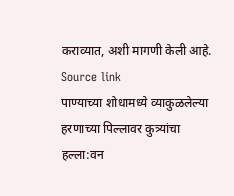कराव्यात, अशी मागणी केली आहे.
Source link
पाण्याच्या शोधामध्ये व्याकुळलेल्या हरणाच्या पिल्लावर कुत्र्यांचा हल्ला:वन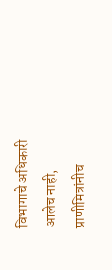विभागाचे अधिकारी आलेच नाही, प्राणीमित्रांनीच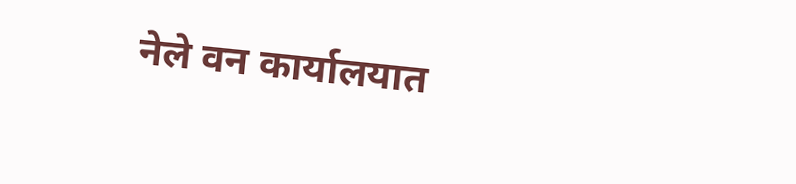नेले वन कार्यालयात